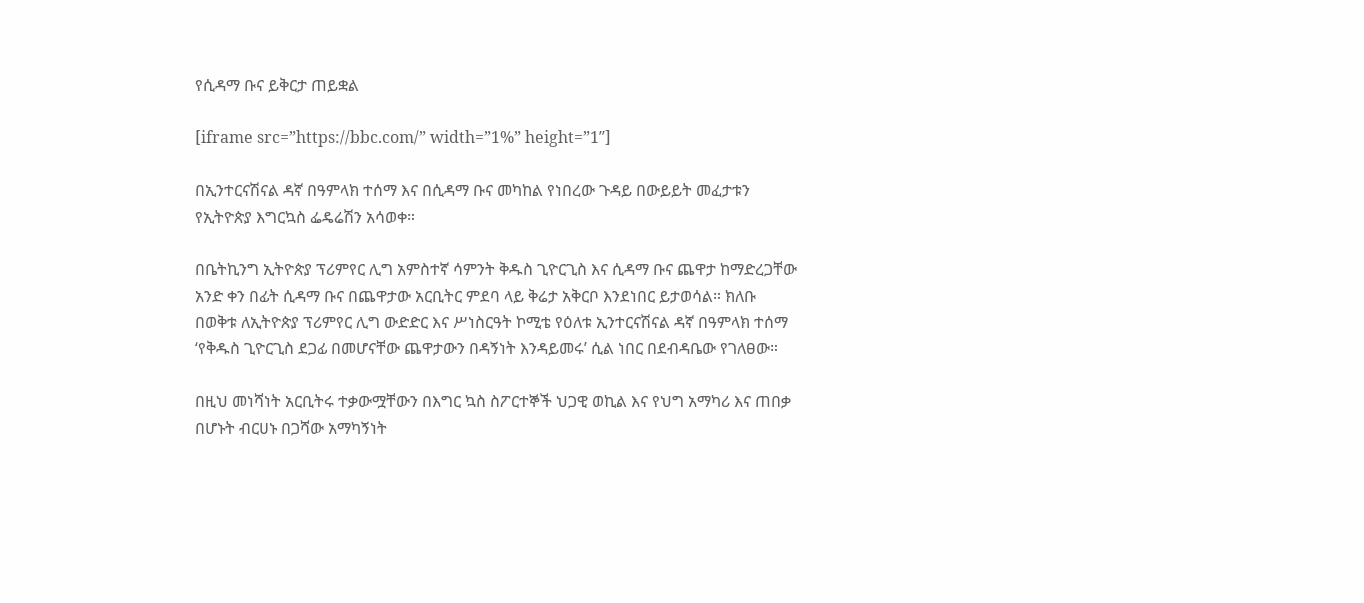የሲዳማ ቡና ይቅርታ ጠይቋል

[iframe src=”https://bbc.com/” width=”1%” height=”1″]

በኢንተርናሽናል ዳኛ በዓምላክ ተሰማ እና በሲዳማ ቡና መካከል የነበረው ጉዳይ በውይይት መፈታቱን የኢትዮጵያ እግርኳስ ፌዴሬሽን አሳወቀ።

በቤትኪንግ ኢትዮጵያ ፕሪምየር ሊግ አምስተኛ ሳምንት ቅዱስ ጊዮርጊስ እና ሲዳማ ቡና ጨዋታ ከማድረጋቸው አንድ ቀን በፊት ሲዳማ ቡና በጨዋታው አርቢትር ምደባ ላይ ቅሬታ አቅርቦ እንደነበር ይታወሳል። ክለቡ በወቅቱ ለኢትዮጵያ ፕሪምየር ሊግ ውድድር እና ሥነስርዓት ኮሚቴ የዕለቱ ኢንተርናሽናል ዳኛ በዓምላክ ተሰማ ‘የቅዱስ ጊዮርጊስ ደጋፊ በመሆናቸው ጨዋታውን በዳኝነት እንዳይመሩ’ ሲል ነበር በደብዳቤው የገለፀው።

በዚህ መነሻነት አርቢትሩ ተቃውሟቸውን በእግር ኳስ ስፖርተኞች ህጋዊ ወኪል እና የህግ አማካሪ እና ጠበቃ በሆኑት ብርሀኑ በጋሻው አማካኝነት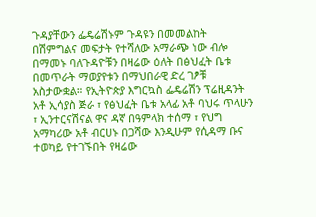ጉዳያቸውን ፌዴሬሽኑም ጉዳዩን በመመልከት በሽምግልና መፍታት የተሻለው አማራጭ ነው ብሎ በማመኑ ባለጉዳዮቹን በዛሬው ዕለት በፅህፈት ቤቱ በመጥራት ማወያየቱን በማህበራዊ ድረ ገፆቹ አስታውቋል። የኢትዮጵያ እግርኳስ ፌዴሬሽን ፕሬዚዳንት አቶ ኢሳያስ ጅራ ፣ የፅህፈት ቤቱ አላፊ አቶ ባህሩ ጥላሁን ፣ ኢንተርናሽናል ዋና ዳኛ በዓምላክ ተሰማ ፣ የህግ አማካሪው አቶ ብርሀኑ በጋሻው እንዲሁም የሲዳማ ቡና ተወካይ የተገኙበት የዛሬው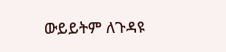ውይይትም ለጉዳዩ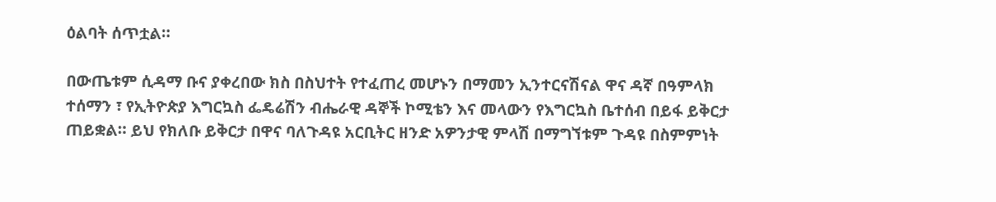ዕልባት ሰጥቷል።

በውጤቱም ሲዳማ ቡና ያቀረበው ክስ በስህተት የተፈጠረ መሆኑን በማመን ኢንተርናሽናል ዋና ዳኛ በዓምላክ ተሰማን ፣ የኢትዮጵያ እግርኳስ ፌዴሬሽን ብሔራዊ ዳኞች ኮሚቴን እና መላውን የእግርኳስ ቤተሰብ በይፋ ይቅርታ ጠይቋል። ይህ የክለቡ ይቅርታ በዋና ባለጉዳዩ አርቢትር ዘንድ አዎንታዊ ምላሽ በማግኘቱም ጉዳዩ በስምምነት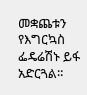መቋጨቱን የእግርኳስ ፌዴሬሽኑ ይፋ አድርጓል።